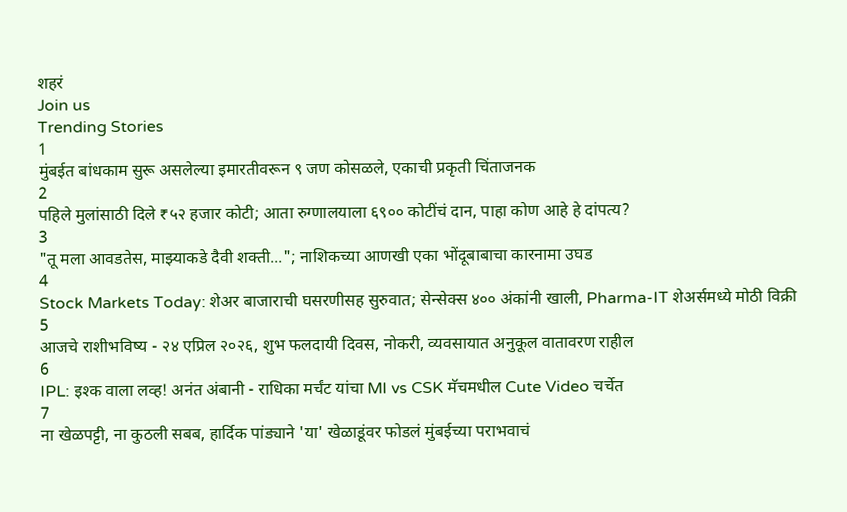शहरं
Join us
Trending Stories
1
मुंबईत बांधकाम सुरू असलेल्या इमारतीवरून ९ जण कोसळले, एकाची प्रकृती चिंताजनक
2
पहिले मुलांसाठी दिले ₹५२ हजार कोटी; आता रुग्णालयाला ६९०० कोटींचं दान, पाहा कोण आहे हे दांपत्य?
3
"तू मला आवडतेस, माझ्याकडे दैवी शक्ती..."; नाशिकच्या आणखी एका भोंदूबाबाचा कारनामा उघड
4
Stock Markets Today: शेअर बाजाराची घसरणीसह सुरुवात; सेन्सेक्स ४०० अंकांनी खाली, Pharma-IT शेअर्समध्ये मोठी विक्री
5
आजचे राशीभविष्य - २४ एप्रिल २०२६, शुभ फलदायी दिवस, नोकरी, व्यवसायात अनुकूल वातावरण राहील
6
IPL: इश्क वाला लव्ह! अनंत अंबानी - राधिका मर्चंट यांचा MI vs CSK मॅचमधील Cute Video चर्चेत
7
ना खेळपट्टी, ना कुठली सबब, हार्दिक पांड्याने 'या' खेळाडूंवर फोडलं मुंबईच्या पराभवाचं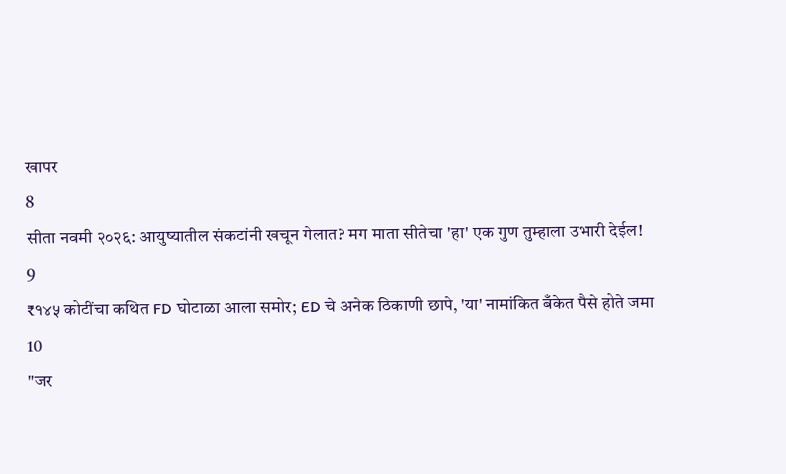खापर
8
सीता नवमी २०२६: आयुष्यातील संकटांनी खचून गेलात? मग माता सीतेचा 'हा' एक गुण तुम्हाला उभारी देईल!
9
₹१४५ कोटींचा कथित FD घोटाळा आला समोर; ED चे अनेक ठिकाणी छापे, 'या' नामांकित बँकेत पैसे होते जमा
10
"जर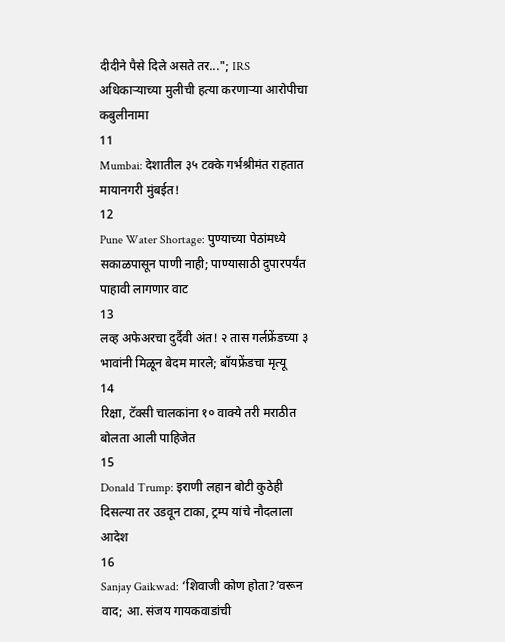दीदीने पैसे दिले असते तर..."; IRS अधिकाऱ्याच्या मुलीची हत्या करणाऱ्या आरोपीचा कबुलीनामा
11
Mumbai: देशातील ३५ टक्के गर्भश्रीमंत राहतात मायानगरी मुंबईत!
12
Pune Water Shortage: पुण्याच्या पेठांमध्ये सकाळपासून पाणी नाही; पाण्यासाठी दुपारपर्यंत पाहावी लागणार वाट
13
लव्ह अफेअरचा दुर्दैवी अंत! २ तास गर्लफ्रेंडच्या ३ भावांनी मिळून बेदम मारले; बॉयफ्रेंडचा मृत्यू
14
रिक्षा, टॅक्सी चालकांना १० वाक्ये तरी मराठीत बोलता आली पाहिजेत
15
Donald Trump: इराणी लहान बोटी कुठेही दिसल्या तर उडवून टाका, ट्रम्प यांचे नौदलाला आदेश
16
Sanjay Gaikwad: ‘शिवाजी कोण होता?’वरून वाद; आ. संजय गायकवाडांची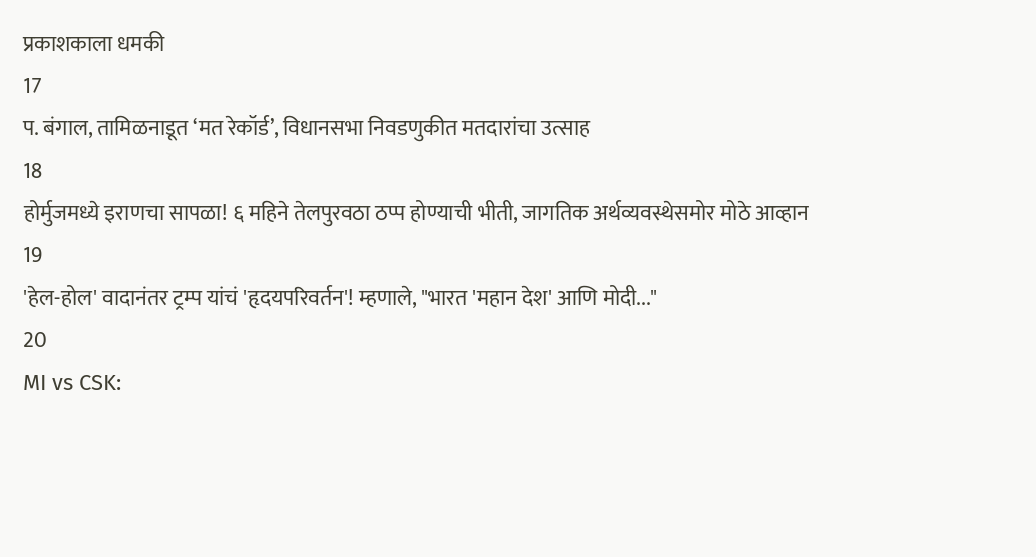प्रकाशकाला धमकी
17
प. बंगाल, तामिळनाडूत ‘मत रेकॉर्ड’, विधानसभा निवडणुकीत मतदारांचा उत्साह
18
होर्मुजमध्ये इराणचा सापळा! ६ महिने तेलपुरवठा ठप्प होण्याची भीती, जागतिक अर्थव्यवस्थेसमोर मोठे आव्हान
19
'हेल-होल' वादानंतर ट्रम्प यांचं 'हृदयपरिवर्तन'! म्हणाले, "भारत 'महान देश' आणि मोदी..."
20
MI vs CSK: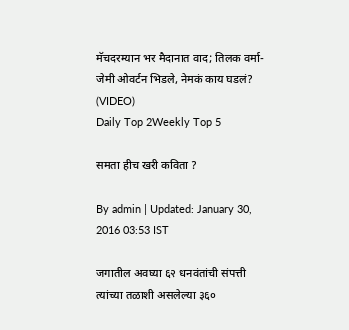मॅचदरम्यान भर मैदानात वाद; तिलक वर्मा-जेमी ओवर्टन भिडले, नेमकं काय घडलं? (VIDEO)
Daily Top 2Weekly Top 5

समता हीच खरी कविता ?

By admin | Updated: January 30, 2016 03:53 IST

जगातील अवघ्या ६२ धनवंतांची संपत्ती त्यांच्या तळाशी असलेल्या ३६०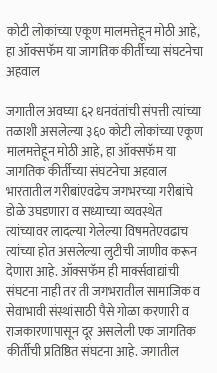कोटी लोकांच्या एकूण मालमत्तेहून मोठी आहे, हा ऑक्सफॅम या जागतिक कीर्तीच्या संघटनेचा अहवाल

जगातील अवघ्या ६२ धनवंतांची संपत्ती त्यांच्या तळाशी असलेल्या ३६० कोटी लोकांच्या एकूण मालमत्तेहून मोठी आहे, हा ऑक्सफॅम या जागतिक कीर्तीच्या संघटनेचा अहवाल भारतातील गरीबांएवढेच जगभरच्या गरीबांचे डोळे उघडणारा व सध्याच्या व्यवस्थेत त्यांच्यावर लादल्या गेलेल्या विषमतेएवढाच त्यांच्या होत असलेल्या लुटीची जाणीव करून देणारा आहे. ऑक्सफॅम ही मार्क्सवाद्यांची संघटना नाही तर ती जगभरातील सामाजिक व सेवाभावी संस्थांसाठी पैसे गोळा करणारी व राजकारणापासून दूर असलेली एक जागतिक कीर्तीची प्रतिष्ठित संघटना आहे. जगातील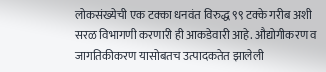लोकसंख्येची एक टक्का धनवंत विरुद्ध ९९ टक्के गरीब अशी सरळ विभागणी करणारी ही आकडेवारी आहे. औद्योगीकरण व जागतिकीकरण यासोबतच उत्पादकतेत झालेली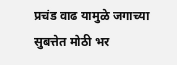प्रचंड वाढ यामुळे जगाच्या सुबत्तेत मोठी भर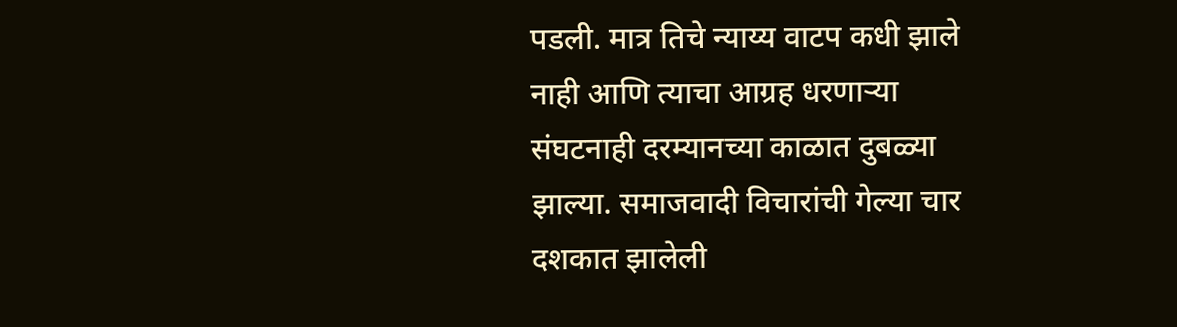पडली. मात्र तिचे न्याय्य वाटप कधी झाले नाही आणि त्याचा आग्रह धरणाऱ्या संघटनाही दरम्यानच्या काळात दुबळ्या झाल्या. समाजवादी विचारांची गेल्या चार दशकात झालेली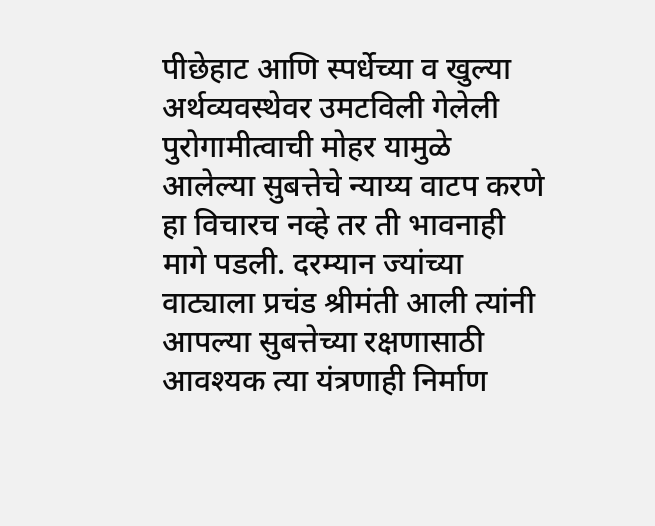पीछेहाट आणि स्पर्धेच्या व खुल्या अर्थव्यवस्थेवर उमटविली गेलेली पुरोगामीत्वाची मोहर यामुळे आलेल्या सुबत्तेचे न्याय्य वाटप करणे हा विचारच नव्हे तर ती भावनाही मागे पडली. दरम्यान ज्यांच्या वाट्याला प्रचंड श्रीमंती आली त्यांनी आपल्या सुबत्तेच्या रक्षणासाठी आवश्यक त्या यंत्रणाही निर्माण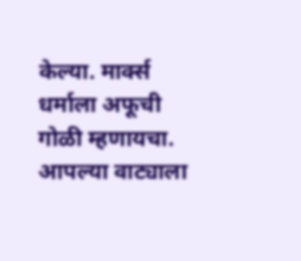केल्या. मार्क्स धर्माला अफूची गोळी म्हणायचा. आपल्या वाट्याला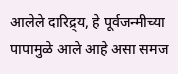आलेले दारिद्र्य, हे पूर्वजन्मीच्या पापामुळे आले आहे असा समज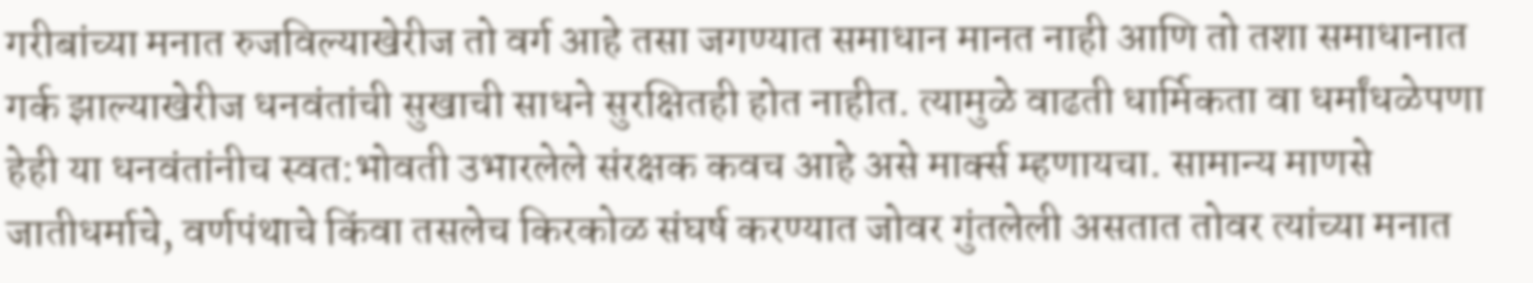गरीबांच्या मनात रुजविल्याखेरीज तो वर्ग आहे तसा जगण्यात समाधान मानत नाही आणि तो तशा समाधानात गर्क झाल्याखेरीज धनवंतांची सुखाची साधने सुरक्षितही होत नाहीत. त्यामुळे वाढती धार्मिकता वा धर्मांधळेपणा हेही या धनवंतांनीच स्वत:भोवती उभारलेले संरक्षक कवच आहे असे मार्क्स म्हणायचा. सामान्य माणसे जातीधर्माचे, वर्णपंथाचे किंवा तसलेच किरकोळ संघर्ष करण्यात जोवर गुंतलेली असतात तोवर त्यांच्या मनात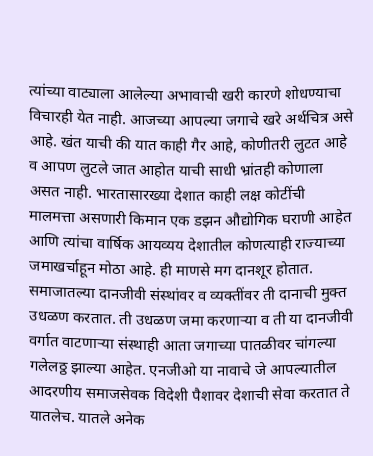त्यांच्या वाट्याला आलेल्या अभावाची खरी कारणे शोधण्याचा विचारही येत नाही. आजच्या आपल्या जगाचे खरे अर्थचित्र असे आहे. खंत याची की यात काही गैर आहे, कोणीतरी लुटत आहे व आपण लुटले जात आहोत याची साधी भ्रांतही कोणाला असत नाही. भारतासारख्या देशात काही लक्ष कोटींची मालमत्ता असणारी किमान एक डझन औद्योगिक घराणी आहेत आणि त्यांचा वार्षिक आयव्यय देशातील कोणत्याही राज्याच्या जमाखर्चाहून मोठा आहे. ही माणसे मग दानशूर होतात. समाजातल्या दानजीवी संस्थांवर व व्यक्तींवर ती दानाची मुक्त उधळण करतात. ती उधळण जमा करणाऱ्या व ती या दानजीवी वर्गात वाटणाऱ्या संस्थाही आता जगाच्या पातळीवर चांगल्या गलेलठ्ठ झाल्या आहेत. एनजीओ या नावाचे जे आपल्यातील आदरणीय समाजसेवक विदेशी पैशावर देशाची सेवा करतात ते यातलेच. यातले अनेक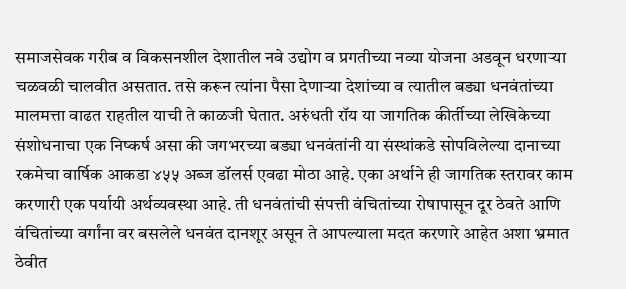समाजसेवक गरीब व विकसनशील देशातील नवे उद्योग व प्रगतीच्या नव्या योजना अडवून धरणाऱ्या चळवळी चालवीत असतात. तसे करून त्यांना पैसा देणाऱ्या देशांच्या व त्यातील बड्या धनवंतांच्या मालमत्ता वाढत राहतील याची ते काळजी घेतात. अरुंधती रॉय या जागतिक कीर्तीच्या लेखिकेच्या संशोधनाचा एक निष्कर्ष असा की जगभरच्या बड्या धनवंतांनी या संस्थांकडे सोपविलेल्या दानाच्या रकमेचा वार्षिक आकडा ४५५ अब्ज डॉलर्स एवढा मोठा आहे. एका अर्थाने ही जागतिक स्तरावर काम करणारी एक पर्यायी अर्थव्यवस्था आहे. ती धनवंतांची संपत्ती वंचितांच्या रोषापासून दूर ठेवते आणि वंचितांच्या वर्गांना वर बसलेले धनवंत दानशूर असून ते आपल्याला मदत करणारे आहेत अशा भ्रमात ठेवीत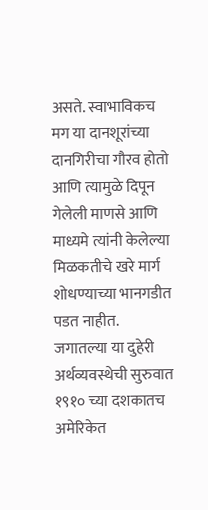असते. स्वाभाविकच मग या दानशूरांच्या दानगिरीचा गौरव होतो आणि त्यामुळे दिपून गेलेली माणसे आणि माध्यमे त्यांनी केलेल्या मिळकतीचे खरे मार्ग शोधण्याच्या भानगडीत पडत नाहीत. जगातल्या या दुहेरी अर्थव्यवस्थेची सुरुवात १९१० च्या दशकातच अमेरिकेत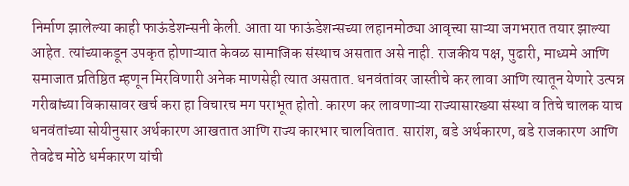निर्माण झालेल्या काही फाऊंडेशन्सनी केली. आता या फाऊंडेशन्सच्या लहानमोठ्या आवृत्त्या साऱ्या जगभरात तयार झाल्या आहेत. त्यांच्याकडून उपकृत होणाऱ्यात केवळ सामाजिक संस्थाच असतात असे नाही. राजकीय पक्ष, पुढारी, माध्यमे आणि समाजात प्रतिष्ठित म्हणून मिरविणारी अनेक माणसेही त्यात असतात. धनवंतांवर जास्तीचे कर लावा आणि त्यातून येणारे उत्पन्न गरीबांच्या विकासावर खर्च करा हा विचारच मग पराभूत होतो. कारण कर लावणाऱ्या राज्यासारख्या संस्था व तिचे चालक याच धनवंतांच्या सोयीनुसार अर्थकारण आखतात आणि राज्य कारभार चालवितात. सारांश, बडे अर्थकारण, बडे राजकारण आणि तेवढेच मोठे धर्मकारण यांची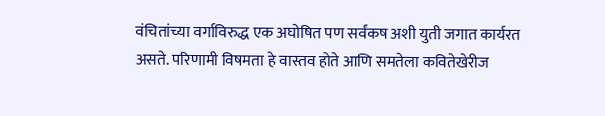वंचितांच्या वर्गाविरुद्ध एक अघोषित पण सर्वंकष अशी युती जगात कार्यरत असते. परिणामी विषमता हे वास्तव होते आणि समतेला कवितेखेरीज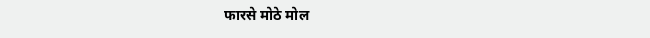फारसे मोठे मोल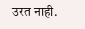उरत नाही.